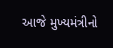આજે મુખ્યમંત્રીનો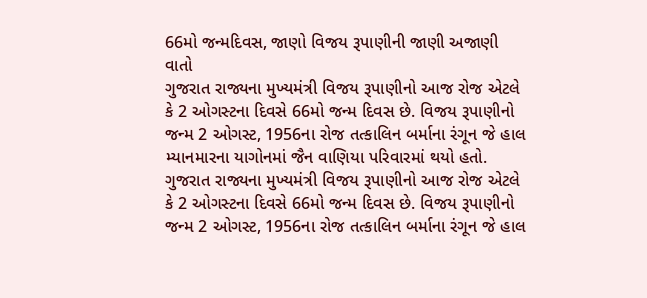66મો જન્મદિવસ, જાણો વિજય રૂપાણીની જાણી અજાણી વાતો
ગુજરાત રાજ્યના મુખ્યમંત્રી વિજય રૂપાણીનો આજ રોજ એટલે કે 2 ઓગસ્ટના દિવસે 66મો જન્મ દિવસ છે. વિજય રૂપાણીનો જન્મ 2 ઓગસ્ટ, 1956ના રોજ તત્કાલિન બર્માના રંગૂન જે હાલ મ્યાનમારના યાગોનમાં જૈન વાણિયા પરિવારમાં થયો હતો.
ગુજરાત રાજ્યના મુખ્યમંત્રી વિજય રૂપાણીનો આજ રોજ એટલે કે 2 ઓગસ્ટના દિવસે 66મો જન્મ દિવસ છે. વિજય રૂપાણીનો જન્મ 2 ઓગસ્ટ, 1956ના રોજ તત્કાલિન બર્માના રંગૂન જે હાલ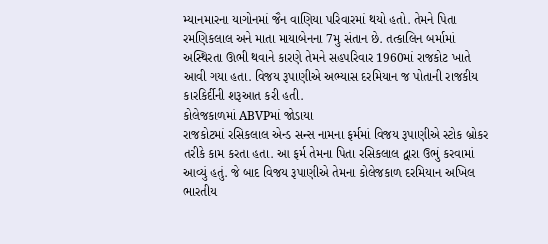મ્યાનમારના યાગોનમાં જૈન વાણિયા પરિવારમાં થયો હતો. તેમને પિતા રમણિકલાલ અને માતા માયાબેનના 7મુ સંતાન છે. તત્કાલિન બર્મામાં અસ્થિરતા ઊભી થવાને કારણે તેમને સહપરિવાર 1960માં રાજકોટ ખાતે આવી ગયા હતા. વિજય રૂપાણીએ અભ્યાસ દરમિયાન જ પોતાની રાજકીય કારકિર્દીની શરૂઆત કરી હતી.
કોલેજકાળમાં ABVPમાં જોડાયા
રાજકોટમાં રસિકલાલ એન્ડ સન્સ નામના ફર્મમાં વિજય રૂપાણીએ સ્ટોક બ્રોકર તરીકે કામ કરતા હતા. આ ફર્મ તેમના પિતા રસિકલાલ દ્વારા ઉભું કરવામાં આવ્યું હતું. જે બાદ વિજય રૂપાણીએ તેમના કોલેજકાળ દરમિયાન અખિલ ભારતીય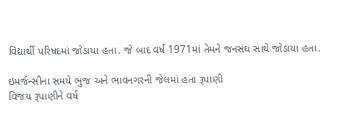વિદ્યાર્થી પરિષદમાં જોડાયા હતા. જે બાદ વર્ષ 1971માં તેમને જનસંઘ સાથે જોડાયા હતા.

ઇમર્જન્સીના સમયે ભુજ અને ભાવનગરની જેલમાં હતા રૂપાણી
વિજય રૂપાણીને વર્ષ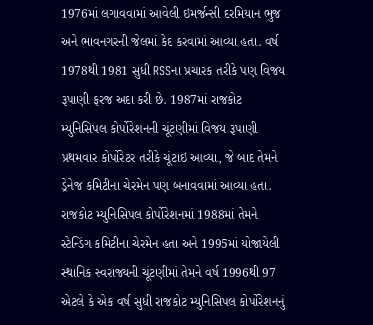1976માં લગાવવામાં આવેલી ઇમર્જન્સી દરમિયાન ભુજ અને ભાવનગરની જેલમાં કેદ કરવામાં આવ્યા હતા. વર્ષ 1978થી 1981 સુધી RSSના પ્રચારક તરીકે પણ વિજય રૂપાણી ફરજ અદા કરી છે. 1987માં રાજકોટ મ્યુનિસિપલ કોર્પોરેશનની ચૂંટણીમાં વિજય રૂપાણી પ્રથમવાર કોર્પોરેટર તરીકે ચૂંટાઇ આવ્યા, જે બાદ તેમને ડ્રેનેજ કમિટીના ચેરમેન પણ બનાવવામાં આવ્યા હતા. રાજકોટ મ્યુનિસિપલ કોર્પોરેશનમાં 1988માં તેમને સ્ટેન્ડિંગ કમિટીના ચેરમેન હતા અને 1995માં યોજાયેલી સ્થાનિક સ્વરાજ્યની ચૂંટણીમાં તેમને વર્ષ 1996થી 97 એટલે કે એક વર્ષ સુધી રાજકોટ મ્યુનિસિપલ કોર્પોરેશનનું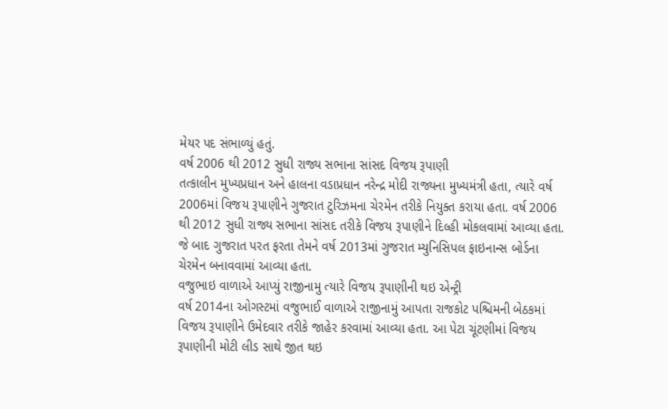મેયર પદ સંભાળ્યું હતું.
વર્ષ 2006 થી 2012 સુધી રાજ્ય સભાના સાંસદ વિજય રૂપાણી
તત્કાલીન મુખ્યપ્રધાન અને હાલના વડાપ્રધાન નરેન્દ્ર મોદી રાજ્યના મુખ્યમંત્રી હતા, ત્યારે વર્ષ 2006માં વિજય રૂપાણીને ગુજરાત ટુરિઝમના ચેરમેન તરીકે નિયુક્ત કરાયા હતા. વર્ષ 2006 થી 2012 સુધી રાજ્ય સભાના સાંસદ તરીકે વિજય રૂપાણીને દિલ્હી મોકલવામાં આવ્યા હતા. જે બાદ ગુજરાત પરત ફરતા તેમને વર્ષ 2013માં ગુજરાત મ્યુનિસિપલ ફાઇનાન્સ બોર્ડના ચેરમેન બનાવવામાં આવ્યા હતા.
વજુભાઇ વાળાએ આપ્યું રાજીનામુ ત્યારે વિજય રૂપાણીની થઇ એન્ટ્રી
વર્ષ 2014ના ઓગસ્ટમાં વજુભાઈ વાળાએ રાજીનામું આપતા રાજકોટ પશ્ચિમની બેઠકમાં વિજય રૂપાણીને ઉમેદવાર તરીકે જાહેર કરવામાં આવ્યા હતા. આ પેટા ચૂંટણીમાં વિજય રૂપાણીની મોટી લીડ સાથે જીત થઇ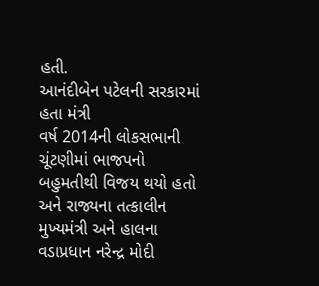હતી.
આનંદીબેન પટેલની સરકારમાં હતા મંત્રી
વર્ષ 2014ની લોકસભાની ચૂંટણીમાં ભાજપનો બહુમતીથી વિજય થયો હતો અને રાજ્યના તત્કાલીન મુખ્યમંત્રી અને હાલના વડાપ્રધાન નરેન્દ્ર મોદી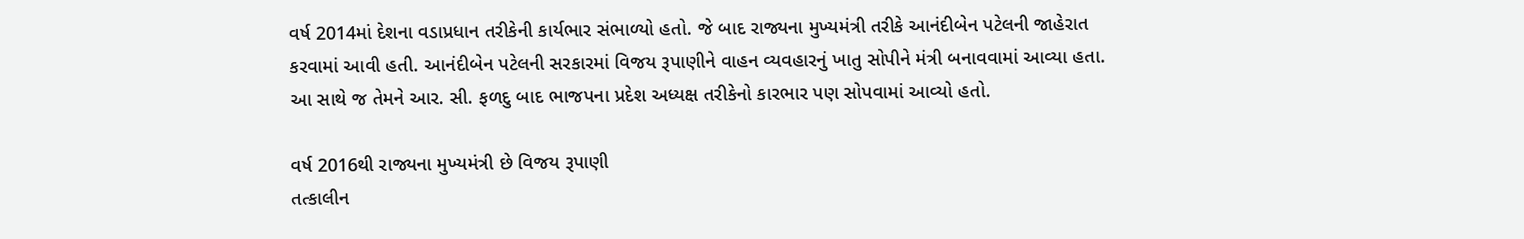વર્ષ 2014માં દેશના વડાપ્રધાન તરીકેની કાર્યભાર સંભાળ્યો હતો. જે બાદ રાજ્યના મુખ્યમંત્રી તરીકે આનંદીબેન પટેલની જાહેરાત કરવામાં આવી હતી. આનંદીબેન પટેલની સરકારમાં વિજય રૂપાણીને વાહન વ્યવહારનું ખાતુ સોપીને મંત્રી બનાવવામાં આવ્યા હતા. આ સાથે જ તેમને આર. સી. ફળદુ બાદ ભાજપના પ્રદેશ અધ્યક્ષ તરીકેનો કારભાર પણ સોપવામાં આવ્યો હતો.

વર્ષ 2016થી રાજ્યના મુખ્યમંત્રી છે વિજય રૂપાણી
તત્કાલીન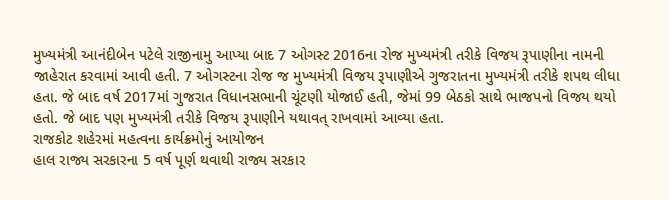મુખ્યમંત્રી આનંદીબેન પટેલે રાજીનામુ આપ્યા બાદ 7 ઓગસ્ટ 2016ના રોજ મુખ્યમંત્રી તરીકે વિજય રૂપાણીના નામની જાહેરાત કરવામાં આવી હતી. 7 ઓગસ્ટના રોજ જ મુખ્યમંત્રી વિજય રૂપાણીએ ગુજરાતના મુખ્યમંત્રી તરીકે શપથ લીધા હતા. જે બાદ વર્ષ 2017માં ગુજરાત વિધાનસભાની ચૂંટણી યોજાઈ હતી, જેમાં 99 બેઠકો સાથે ભાજપનો વિજય થયો હતો. જે બાદ પણ મુખ્યમંત્રી તરીકે વિજય રૂપાણીને યથાવત્ રાખવામાં આવ્યા હતા.
રાજકોટ શહેરમાં મહત્વના કાર્યક્રમોનું આયોજન
હાલ રાજ્ય સરકારના 5 વર્ષ પૂર્ણ થવાથી રાજ્ય સરકાર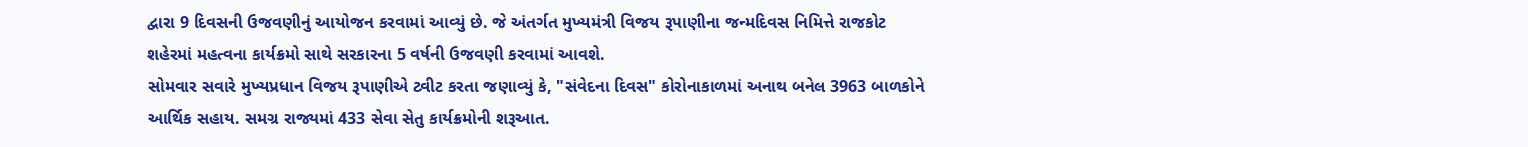દ્વારા 9 દિવસની ઉજવણીનું આયોજન કરવામાં આવ્યું છે. જે અંતર્ગત મુખ્યમંત્રી વિજય રૂપાણીના જન્મદિવસ નિમિત્તે રાજકોટ શહેરમાં મહત્વના કાર્યક્રમો સાથે સરકારના 5 વર્ષની ઉજવણી કરવામાં આવશે.
સોમવાર સવારે મુખ્યપ્રધાન વિજય રૂપાણીએ ટ્વીટ કરતા જણાવ્યું કે, "સંવેદના દિવસ" કોરોનાકાળમાં અનાથ બનેલ 3963 બાળકોને આર્થિક સહાય. સમગ્ર રાજ્યમાં 433 સેવા સેતુ કાર્યક્રમોની શરૂઆત.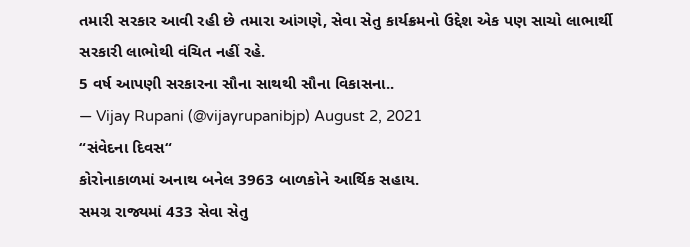તમારી સરકાર આવી રહી છે તમારા આંગણે, સેવા સેતુ કાર્યક્રમનો ઉદ્દેશ એક પણ સાચો લાભાર્થી સરકારી લાભોથી વંચિત નહીં રહે.
5 વર્ષ આપણી સરકારના સૌના સાથથી સૌના વિકાસના..
— Vijay Rupani (@vijayrupanibjp) August 2, 2021
“સંવેદના દિવસ“
કોરોનાકાળમાં અનાથ બનેલ 3963 બાળકોને આર્થિક સહાય.
સમગ્ર રાજ્યમાં 433 સેવા સેતુ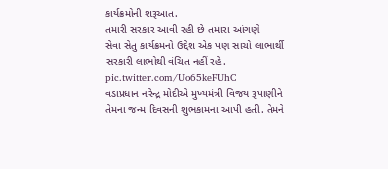કાર્યક્રમોની શરૂઆત.
તમારી સરકાર આવી રહી છે તમારા આંગણે
સેવા સેતુ કાર્યક્રમનો ઉદ્દેશ એક પણ સાચો લાભાર્થી સરકારી લાભોથી વંચિત નહીં રહે. pic.twitter.com/Uo65keFUhC
વડાપ્રધાન નરેન્દ્ર મોદીએ મુખ્યમંત્રી વિજય રૂપાણીને તેમના જન્મ દિવસની શુભકામના આપી હતી. તેમને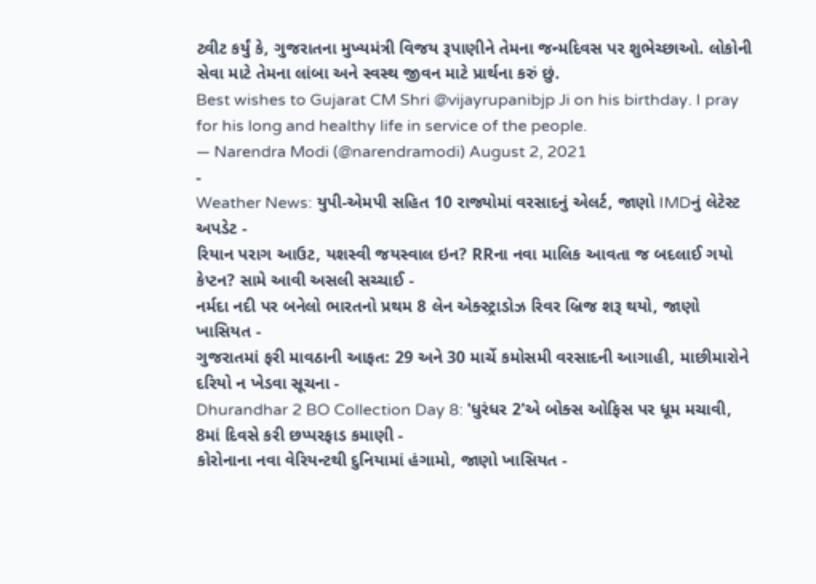ટ્વીટ કર્યું કે, ગુજરાતના મુખ્યમંત્રી વિજય રૂપાણીને તેમના જન્મદિવસ પર શુભેચ્છાઓ. લોકોની સેવા માટે તેમના લાંબા અને સ્વસ્થ જીવન માટે પ્રાર્થના કરું છું.
Best wishes to Gujarat CM Shri @vijayrupanibjp Ji on his birthday. I pray for his long and healthy life in service of the people.
— Narendra Modi (@narendramodi) August 2, 2021
-
Weather News: યુપી-એમપી સહિત 10 રાજ્યોમાં વરસાદનું એલર્ટ, જાણો IMDનું લેટેસ્ટ અપડેટ -
રિયાન પરાગ આઉટ, યશસ્વી જયસ્વાલ ઇન? RRના નવા માલિક આવતા જ બદલાઈ ગયો કેપ્ટન? સામે આવી અસલી સચ્ચાઈ -
નર્મદા નદી પર બનેલો ભારતનો પ્રથમ 8 લેન એક્સ્ટ્રાડોઝ રિવર બ્રિજ શરૂ થયો, જાણો ખાસિયત -
ગુજરાતમાં ફરી માવઠાની આફત: 29 અને 30 માર્ચે કમોસમી વરસાદની આગાહી, માછીમારોને દરિયો ન ખેડવા સૂચના -
Dhurandhar 2 BO Collection Day 8: 'ધુરંધર 2'એ બોક્સ ઓફિસ પર ધૂમ મચાવી, 8માં દિવસે કરી છપ્પરફાડ કમાણી -
કોરોનાના નવા વેરિયન્ટથી દુનિયામાં હંગામો, જાણો ખાસિયત -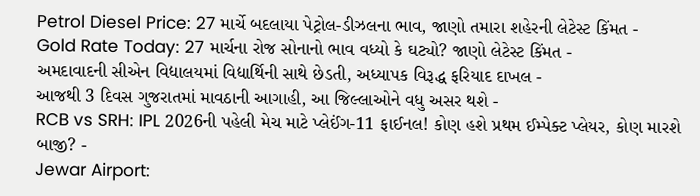Petrol Diesel Price: 27 માર્ચે બદલાયા પેટ્રોલ-ડીઝલના ભાવ, જાણો તમારા શહેરની લેટેસ્ટ કિંમત -
Gold Rate Today: 27 માર્ચના રોજ સોનાનો ભાવ વધ્યો કે ઘટ્યો? જાણો લેટેસ્ટ કિંમત -
અમદાવાદની સીએન વિદ્યાલયમાં વિદ્યાર્થિની સાથે છેડતી, અધ્યાપક વિરૂદ્ધ ફરિયાદ દાખલ -
આજથી 3 દિવસ ગુજરાતમાં માવઠાની આગાહી, આ જિલ્લાઓને વધુ અસર થશે -
RCB vs SRH: IPL 2026ની પહેલી મેચ માટે પ્લેઈંગ-11 ફાઈનલ! કોણ હશે પ્રથમ ઈમ્પેક્ટ પ્લેયર, કોણ મારશે બાજી? -
Jewar Airport: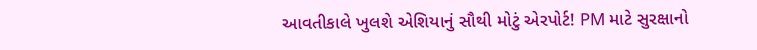આવતીકાલે ખુલશે એશિયાનું સૌથી મોટું એરપોર્ટ! PM માટે સુરક્ષાનો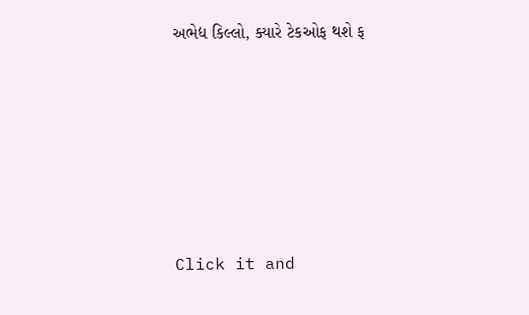અભેદ્ય કિલ્લો, ક્યારે ટેકઓફ થશે ફ









Click it and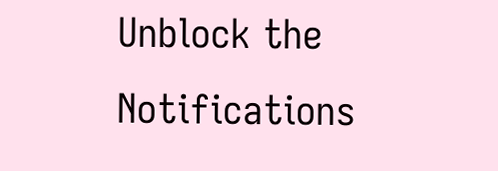Unblock the Notifications